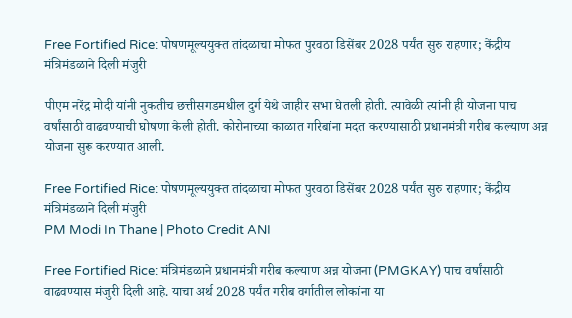Free Fortified Rice: पोषणमूल्ययुक्त तांदळाचा मोफत पुरवठा डिसेंबर 2028 पर्यंत सुरु राहणार; केंद्रीय मंत्रिमंडळाने दिली मंजुरी

पीएम नरेंद्र मोदी यांनी नुकतीच छत्तीसगडमधील दुर्ग येथे जाहीर सभा घेतली होती. त्यावेळी त्यांनी ही योजना पाच वर्षांसाठी वाढवण्याची घोषणा केली होती. कोरोनाच्या काळात गरिबांना मदत करण्यासाठी प्रधानमंत्री गरीब कल्याण अन्न योजना सुरू करण्यात आली.

Free Fortified Rice: पोषणमूल्ययुक्त तांदळाचा मोफत पुरवठा डिसेंबर 2028 पर्यंत सुरु राहणार; केंद्रीय मंत्रिमंडळाने दिली मंजुरी
PM Modi In Thane | Photo Credit ANI

Free Fortified Rice: मंत्रिमंडळाने प्रधानमंत्री गरीब कल्याण अन्न योजना (PMGKAY) पाच वर्षांसाठी वाढवण्यास मंजुरी दिली आहे. याचा अर्थ 2028 पर्यंत गरीब वर्गातील लोकांना या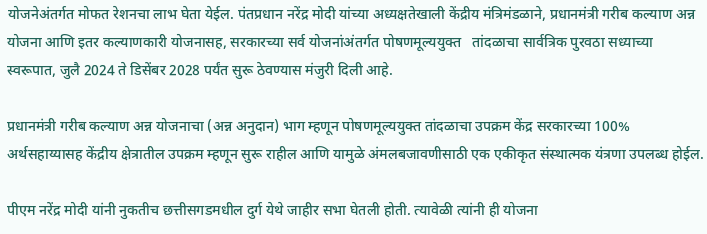योजनेअंतर्गत मोफत रेशनचा लाभ घेता येईल. पंतप्रधान नरेंद्र मोदी यांच्या अध्यक्षतेखाली केंद्रीय मंत्रिमंडळाने, प्रधानमंत्री गरीब कल्याण अन्न योजना आणि इतर कल्याणकारी योजनासह, सरकारच्या सर्व योजनांअंतर्गत पोषणमूल्ययुक्त   तांदळाचा सार्वत्रिक पुरवठा सध्याच्या स्वरूपात, जुलै 2024 ते डिसेंबर 2028 पर्यंत सुरू ठेवण्यास मंजुरी दिली आहे.

प्रधानमंत्री गरीब कल्याण अन्न योजनाचा (अन्न अनुदान) भाग म्हणून पोषणमूल्ययुक्त तांदळाचा उपक्रम केंद्र सरकारच्या 100% अर्थसहाय्यासह केंद्रीय क्षेत्रातील उपक्रम म्हणून सुरू राहील आणि यामुळे अंमलबजावणीसाठी एक एकीकृत संस्थात्मक यंत्रणा उपलब्ध होईल.

पीएम नरेंद्र मोदी यांनी नुकतीच छत्तीसगडमधील दुर्ग येथे जाहीर सभा घेतली होती. त्यावेळी त्यांनी ही योजना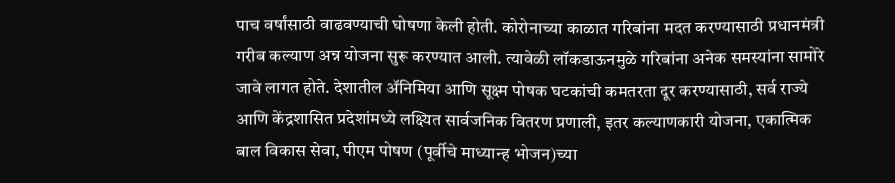पाच वर्षांसाठी वाढवण्याची घोषणा केली होती. कोरोनाच्या काळात गरिबांना मदत करण्यासाठी प्रधानमंत्री गरीब कल्याण अन्न योजना सुरू करण्यात आली. त्यावेळी लॉकडाऊनमुळे गरिबांना अनेक समस्यांना सामोरे जावे लागत होते. देशातील ॲनिमिया आणि सूक्ष्म पोषक घटकांची कमतरता दूर करण्यासाठी, सर्व राज्ये आणि केंद्रशासित प्रदेशांमध्ये लक्ष्यित सार्वजनिक वितरण प्रणाली, इतर कल्याणकारी योजना, एकात्मिक बाल विकास सेवा, पीएम पोषण (पूर्वीचे माध्यान्ह भोजन)च्या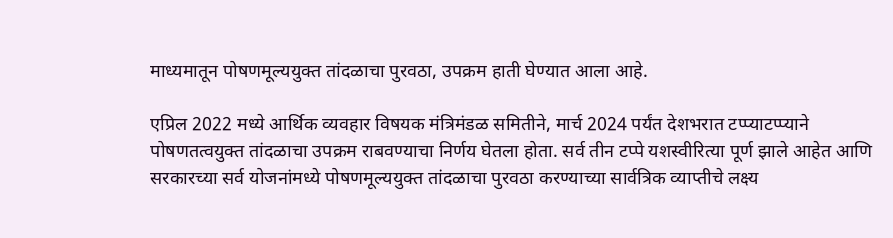माध्यमातून पोषणमूल्ययुक्त तांदळाचा पुरवठा, उपक्रम हाती घेण्यात आला आहे.

एप्रिल 2022 मध्ये आर्थिक व्यवहार विषयक मंत्रिमंडळ समितीने, मार्च 2024 पर्यंत देशभरात टप्प्याटप्प्याने पोषणतत्वयुक्त तांदळाचा उपक्रम राबवण्याचा निर्णय घेतला होता. सर्व तीन टप्पे यशस्वीरित्या पूर्ण झाले आहेत आणि सरकारच्या सर्व योजनांमध्ये पोषणमूल्ययुक्त तांदळाचा पुरवठा करण्याच्या सार्वत्रिक व्याप्तीचे लक्ष्य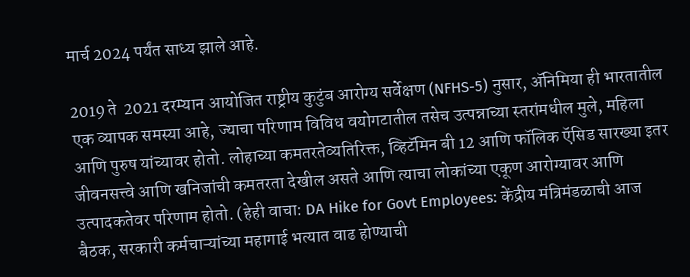मार्च 2024 पर्यंत साध्य झाले आहे.

2019 ते  2021 दरम्यान आयोजित राष्ट्रीय कुटुंब आरोग्य सर्वेक्षण (NFHS-5) नुसार, ॲनिमिया ही भारतातील एक व्यापक समस्या आहे, ज्याचा परिणाम विविध वयोगटातील तसेच उत्पन्नाच्या स्तरांमधील मुले, महिला आणि पुरुष यांच्यावर होतो. लोहाच्या कमतरतेव्यतिरिक्त, व्हिटॅमिन बी 12 आणि फॉलिक ऍसिड सारख्या इतर जीवनसत्त्वे आणि खनिजांची कमतरता देखील असते आणि त्याचा लोकांच्या एकूण आरोग्यावर आणि उत्पादकतेवर परिणाम होतो. (हेही वाचा: DA Hike for Govt Employees: केंद्रीय मंत्रिमंडळाची आज बैठक, सरकारी कर्मचाऱ्यांच्या महागाई भत्यात वाढ होण्याची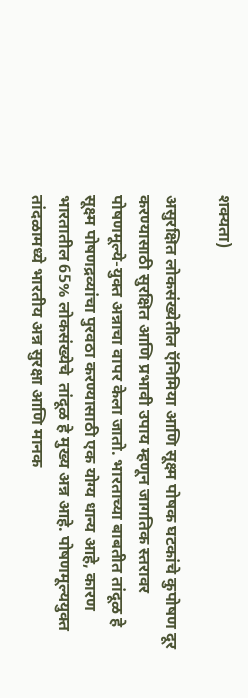शक्यता)

असुरक्षित लोकसंख्येतील ऍनिमिया आणि सूक्ष्म पोषक घटकांचे कुपोषण दूर करण्यासाठी सुरक्षित आणि प्रभावी उपाय म्हणून जागतिक स्तरावर पोषणमूल्ये-युक्त अन्नाचा वापर केला जातो. भारताच्या बाबतीत तांदूळ हे सूक्ष्म पोषणद्रव्यांचा पुरवठा करण्यासाठी एक योग्य धान्य आहे, कारण भारतातील 65% लोकसंख्येचे  तांदूळ हे मुख्य अन्न आहे. पोषणमूल्ययुक्त तांदळामध्ये भारतीय अन्न सुरक्षा आणि मानक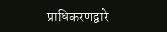प्राधिकरणद्वारे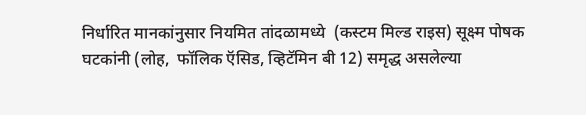निर्धारित मानकांनुसार नियमित तांदळामध्ये  (कस्टम मिल्ड राइस) सूक्ष्म पोषक घटकांनी (लोह,  फॉलिक ऍसिड, व्हिटॅमिन बी 12) समृद्ध असलेल्या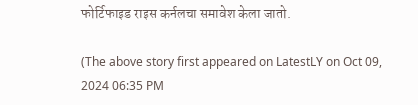फोर्टिफाइड राइस कर्नलचा समावेश केला जातो.

(The above story first appeared on LatestLY on Oct 09, 2024 06:35 PM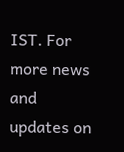IST. For more news and updates on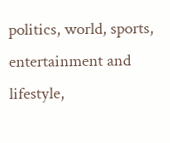politics, world, sports, entertainment and lifestyle,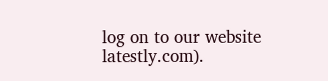log on to our website latestly.com).